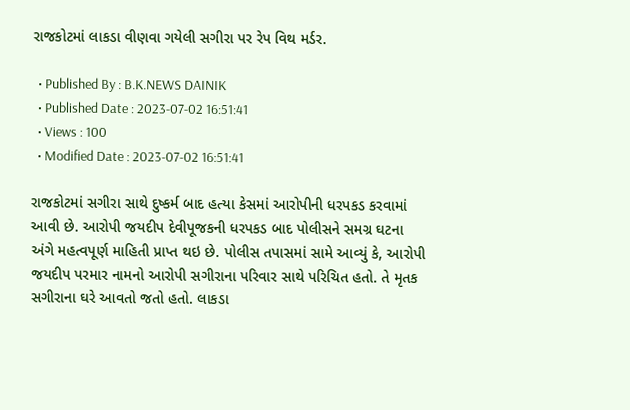રાજકોટમાં લાકડા વીણવા ગયેલી સગીરા પર રેપ વિથ મર્ડર.

  • Published By : B.K.NEWS DAINIK
  • Published Date : 2023-07-02 16:51:41
  • Views : 100
  • Modified Date : 2023-07-02 16:51:41

રાજકોટમાં સગીરા સાથે દુષ્કર્મ બાદ હત્યા કેસમાં આરોપીની ધરપકડ કરવામાં આવી છે. આરોપી જયદીપ દેવીપૂજકની ધરપકડ બાદ પોલીસને સમગ્ર ઘટના અંગે મહત્વપૂર્ણ માહિતી પ્રાપ્ત થઇ છે. પોલીસ તપાસમાં સામે આવ્યું કે, આરોપી જયદીપ પરમાર નામનો આરોપી સગીરાના પરિવાર સાથે પરિચિત હતો. તે મૃતક સગીરાના ઘરે આવતો જતો હતો. લાકડા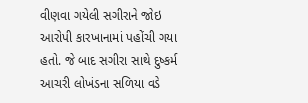વીણવા ગયેલી સગીરાને જોઇ આરોપી કારખાનામાં પહોંચી ગયા હતો. જે બાદ સગીરા સાથે દુષ્કર્મ આચરી લોખંડના સળિયા વડે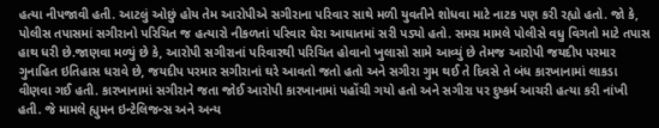હત્યા નીપજાવી હતી. આટલું ઓછું હોય તેમ આરોપીએ સગીરાના પરિવાર સાથે મળી યુવતીને શોધવા માટે નાટક પણ કરી રહ્યો હતો. જો કે, પોલીસ તપાસમાં સગીરાનો પરિચિત જ હત્યારો નીકળતાં પરિવાર ઘેરા આઘાતમાં સરી પડ્યો હતો. સમગ્ર મામલે પોલીસે વધુ વિગતો માટે તપાસ હાથ ધરી છે.જાણવા મળ્યું છે કે, આરોપી સગીરાનાં પરિવારથી પરિચિત હોવાનો ખુલાસો સામે આવ્યું છે તેમજ આરોપી જયદીપ પરમાર ગુનાહિત ઇતિહાસ ધરાવે છે, જયદીપ પરમાર સગીરાનાં ઘરે આવતો જતો હતો અને સગીરા ગુમ થઈ તે દિવસે તે બંધ કારખાનામાં લાકડા વીણવા ગઈ હતી. કારખાનામાં સગીરાને જતા જોઈ આરોપી કારખાનામાં પહોંચી ગયો હતો અને સગીરા પર દુષ્કર્મ આચરી હત્યા કરી નાંખી હતી. જે મામલે હ્યુમન ઇન્ટેલિજન્સ અને અન્ય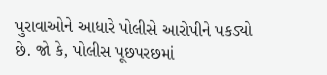પુરાવાઓને આધારે પોલીસે આરોપીને પકડ્યો છે. જો કે, પોલીસ પૂછપરછમાં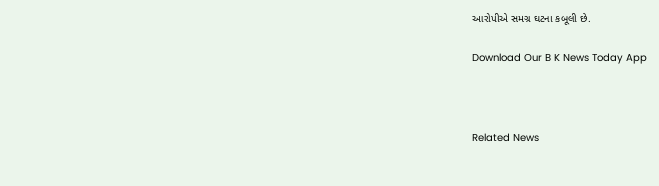આરોપીએ સમગ્ર ઘટના કબૂલી છે.

Download Our B K News Today App



Related News